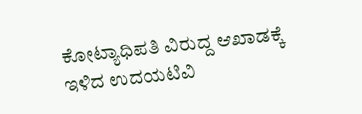ಕೋಟ್ಯಾಧಿಪತಿ ವಿರುದ್ದ ಆಖಾಡಕ್ಕೆ ಇಳಿದ ಉದಯಟಿವಿ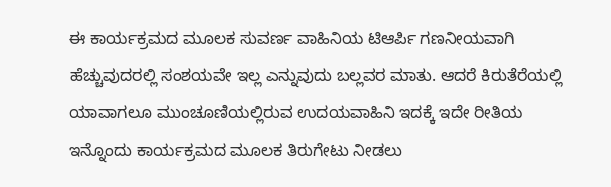ಈ ಕಾರ್ಯಕ್ರಮದ ಮೂಲಕ ಸುವರ್ಣ ವಾಹಿನಿಯ ಟಿಆರ್ಪಿ ಗಣನೀಯವಾಗಿ ಹೆಚ್ಚುವುದರಲ್ಲಿ ಸಂಶಯವೇ ಇಲ್ಲ ಎನ್ನುವುದು ಬಲ್ಲವರ ಮಾತು. ಆದರೆ ಕಿರುತೆರೆಯಲ್ಲಿ ಯಾವಾಗಲೂ ಮುಂಚೂಣಿಯಲ್ಲಿರುವ ಉದಯವಾಹಿನಿ ಇದಕ್ಕೆ ಇದೇ ರೀತಿಯ ಇನ್ನೊಂದು ಕಾರ್ಯಕ್ರಮದ ಮೂಲಕ ತಿರುಗೇಟು ನೀಡಲು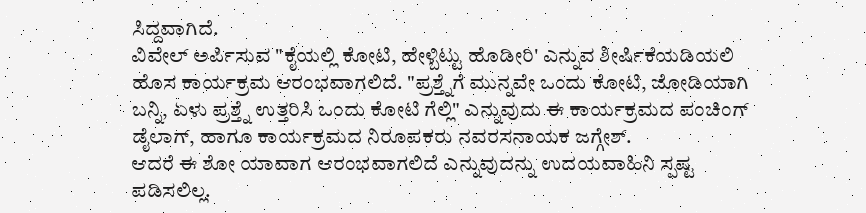ಸಿದ್ದವಾಗಿದೆ.
ವಿವೇಲ್ ಅರ್ಪಿಸುವ "ಕೈಯಲ್ಲಿ ಕೋಟಿ, ಹೇಳ್ಬಿಟ್ಟು ಹೊಡೀರಿ' ಎನ್ನುವ ಶೀರ್ಷಿಕೆಯಡಿಯಲಿ ಹೊಸ ಕಾರ್ಯಕ್ರಮ ಆರಂಭವಾಗಲಿದೆ. "ಪ್ರಶ್ತ್ನೆಗೆ ಮುನ್ನವೇ ಒಂದು ಕೋಟಿ, ಜೋಡಿಯಾಗಿ ಬನ್ನಿ, ಏಳು ಪ್ರಶ್ತ್ನೆ ಉತ್ತರಿಸಿ ಒಂದು ಕೋಟಿ ಗೆಲ್ಲಿ" ಎನ್ನುವುದು ಈ ಕಾರ್ಯಕ್ರಮದ ಪಂಚಿಂಗ್ ಡೈಲಾಗ್, ಹಾಗೂ ಕಾರ್ಯಕ್ರಮದ ನಿರೂಪಕರು ನವರಸನಾಯಕ ಜಗ್ಗೇಶ್.
ಆದರೆ ಈ ಶೋ ಯಾವಾಗ ಆರಂಭವಾಗಲಿದೆ ಎನ್ನುವುದನ್ನು ಉದಯವಾಹಿನಿ ಸ್ಪಷ್ಟ ಪಡಿಸಲಿಲ್ಲ.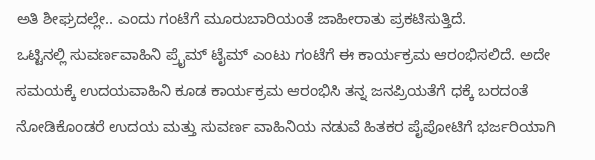ಅತಿ ಶೀಘ್ರದಲ್ಲೇ.. ಎಂದು ಗಂಟೆಗೆ ಮೂರುಬಾರಿಯಂತೆ ಜಾಹೀರಾತು ಪ್ರಕಟಿಸುತ್ತಿದೆ.
ಒಟ್ಟಿನಲ್ಲಿ ಸುವರ್ಣವಾಹಿನಿ ಪ್ರೈಮ್ ಟೈಮ್ ಎಂಟು ಗಂಟೆಗೆ ಈ ಕಾರ್ಯಕ್ರಮ ಆರಂಭಿಸಲಿದೆ. ಅದೇ ಸಮಯಕ್ಕೆ ಉದಯವಾಹಿನಿ ಕೂಡ ಕಾರ್ಯಕ್ರಮ ಆರಂಭಿಸಿ ತನ್ನ ಜನಪ್ರಿಯತೆಗೆ ಧಕ್ಕೆ ಬರದಂತೆ ನೋಡಿಕೊಂಡರೆ ಉದಯ ಮತ್ತು ಸುವರ್ಣ ವಾಹಿನಿಯ ನಡುವೆ ಹಿತಕರ ಪೈಪೋಟಿಗೆ ಭರ್ಜರಿಯಾಗಿ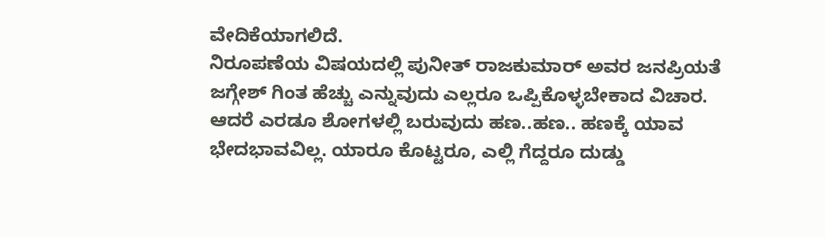ವೇದಿಕೆಯಾಗಲಿದೆ.
ನಿರೂಪಣೆಯ ವಿಷಯದಲ್ಲಿ ಪುನೀತ್ ರಾಜಕುಮಾರ್ ಅವರ ಜನಪ್ರಿಯತೆ ಜಗ್ಗೇಶ್ ಗಿಂತ ಹೆಚ್ಚು ಎನ್ನುವುದು ಎಲ್ಲರೂ ಒಪ್ಪಿಕೊಳ್ಳಬೇಕಾದ ವಿಚಾರ. ಆದರೆ ಎರಡೂ ಶೋಗಳಲ್ಲಿ ಬರುವುದು ಹಣ..ಹಣ.. ಹಣಕ್ಕೆ ಯಾವ ಭೇದಭಾವವಿಲ್ಲ. ಯಾರೂ ಕೊಟ್ಟರೂ, ಎಲ್ಲಿ ಗೆದ್ದರೂ ದುಡ್ಡು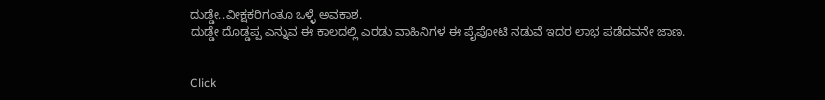ದುಡ್ಡೇ..ವೀಕ್ಷಕರಿಗಂತೂ ಒಳ್ಳೆ ಅವಕಾಶ.
ದುಡ್ಡೇ ದೊಡ್ಡಪ್ಪ ಎನ್ನುವ ಈ ಕಾಲದಲ್ಲಿ ಎರಡು ವಾಹಿನಿಗಳ ಈ ಪೈಪೋಟಿ ನಡುವೆ ಇದರ ಲಾಭ ಪಡೆದವನೇ ಜಾಣ.


Click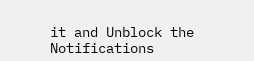it and Unblock the Notifications